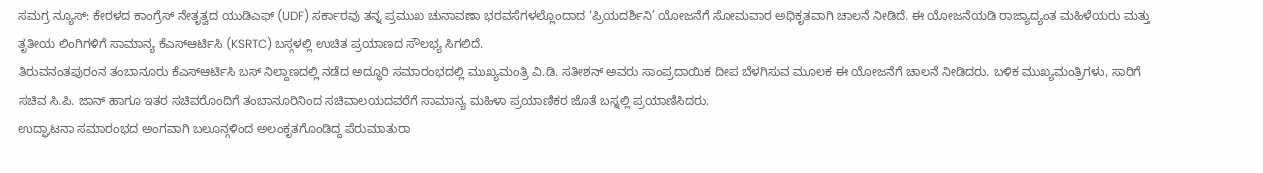ಸಮಗ್ರ ನ್ಯೂಸ್: ಕೇರಳದ ಕಾಂಗ್ರೆಸ್ ನೇತೃತ್ವದ ಯುಡಿಎಫ್ (UDF) ಸರ್ಕಾರವು ತನ್ನ ಪ್ರಮುಖ ಚುನಾವಣಾ ಭರವಸೆಗಳಲ್ಲೊಂದಾದ ‘ಪ್ರಿಯದರ್ಶಿನಿ’ ಯೋಜನೆಗೆ ಸೋಮವಾರ ಅಧಿಕೃತವಾಗಿ ಚಾಲನೆ ನೀಡಿದೆ. ಈ ಯೋಜನೆಯಡಿ ರಾಜ್ಯಾದ್ಯಂತ ಮಹಿಳೆಯರು ಮತ್ತು ತೃತೀಯ ಲಿಂಗಿಗಳಿಗೆ ಸಾಮಾನ್ಯ ಕೆಎಸ್ಆರ್ಟಿಸಿ (KSRTC) ಬಸ್ಗಳಲ್ಲಿ ಉಚಿತ ಪ್ರಯಾಣದ ಸೌಲಭ್ಯ ಸಿಗಲಿದೆ.
ತಿರುವನಂತಪುರಂನ ತಂಬಾನೂರು ಕೆಎಸ್ಆರ್ಟಿಸಿ ಬಸ್ ನಿಲ್ದಾಣದಲ್ಲಿ ನಡೆದ ಅದ್ಧೂರಿ ಸಮಾರಂಭದಲ್ಲಿ ಮುಖ್ಯಮಂತ್ರಿ ವಿ.ಡಿ. ಸತೀಶನ್ ಅವರು ಸಾಂಪ್ರದಾಯಿಕ ದೀಪ ಬೆಳಗಿಸುವ ಮೂಲಕ ಈ ಯೋಜನೆಗೆ ಚಾಲನೆ ನೀಡಿದರು. ಬಳಿಕ ಮುಖ್ಯಮಂತ್ರಿಗಳು, ಸಾರಿಗೆ ಸಚಿವ ಸಿ.ಪಿ. ಜಾನ್ ಹಾಗೂ ಇತರ ಸಚಿವರೊಂದಿಗೆ ತಂಬಾನೂರಿನಿಂದ ಸಚಿವಾಲಯದವರೆಗೆ ಸಾಮಾನ್ಯ ಮಹಿಳಾ ಪ್ರಯಾಣಿಕರ ಜೊತೆ ಬಸ್ನಲ್ಲಿ ಪ್ರಯಾಣಿಸಿದರು.
ಉದ್ಘಾಟನಾ ಸಮಾರಂಭದ ಅಂಗವಾಗಿ ಬಲೂನ್ಗಳಿಂದ ಅಲಂಕೃತಗೊಂಡಿದ್ದ ಪೆರುಮಾತುರಾ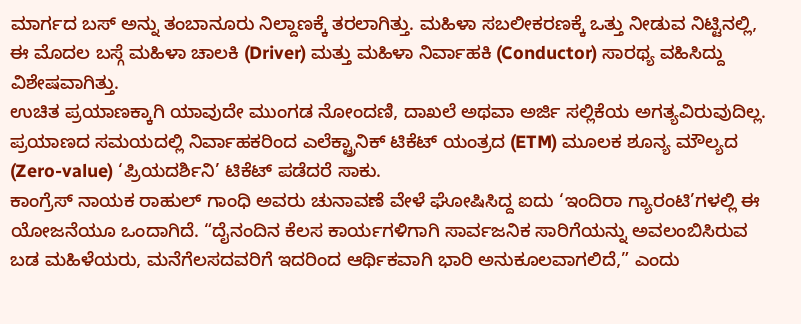ಮಾರ್ಗದ ಬಸ್ ಅನ್ನು ತಂಬಾನೂರು ನಿಲ್ದಾಣಕ್ಕೆ ತರಲಾಗಿತ್ತು. ಮಹಿಳಾ ಸಬಲೀಕರಣಕ್ಕೆ ಒತ್ತು ನೀಡುವ ನಿಟ್ಟಿನಲ್ಲಿ, ಈ ಮೊದಲ ಬಸ್ಗೆ ಮಹಿಳಾ ಚಾಲಕಿ (Driver) ಮತ್ತು ಮಹಿಳಾ ನಿರ್ವಾಹಕಿ (Conductor) ಸಾರಥ್ಯ ವಹಿಸಿದ್ದು ವಿಶೇಷವಾಗಿತ್ತು.
ಉಚಿತ ಪ್ರಯಾಣಕ್ಕಾಗಿ ಯಾವುದೇ ಮುಂಗಡ ನೋಂದಣಿ, ದಾಖಲೆ ಅಥವಾ ಅರ್ಜಿ ಸಲ್ಲಿಕೆಯ ಅಗತ್ಯವಿರುವುದಿಲ್ಲ. ಪ್ರಯಾಣದ ಸಮಯದಲ್ಲಿ ನಿರ್ವಾಹಕರಿಂದ ಎಲೆಕ್ಟ್ರಾನಿಕ್ ಟಿಕೆಟ್ ಯಂತ್ರದ (ETM) ಮೂಲಕ ಶೂನ್ಯ ಮೌಲ್ಯದ (Zero-value) ‘ಪ್ರಿಯದರ್ಶಿನಿ’ ಟಿಕೆಟ್ ಪಡೆದರೆ ಸಾಕು.
ಕಾಂಗ್ರೆಸ್ ನಾಯಕ ರಾಹುಲ್ ಗಾಂಧಿ ಅವರು ಚುನಾವಣೆ ವೇಳೆ ಘೋಷಿಸಿದ್ದ ಐದು ‘ಇಂದಿರಾ ಗ್ಯಾರಂಟಿ’ಗಳಲ್ಲಿ ಈ ಯೋಜನೆಯೂ ಒಂದಾಗಿದೆ. “ದೈನಂದಿನ ಕೆಲಸ ಕಾರ್ಯಗಳಿಗಾಗಿ ಸಾರ್ವಜನಿಕ ಸಾರಿಗೆಯನ್ನು ಅವಲಂಬಿಸಿರುವ ಬಡ ಮಹಿಳೆಯರು, ಮನೆಗೆಲಸದವರಿಗೆ ಇದರಿಂದ ಆರ್ಥಿಕವಾಗಿ ಭಾರಿ ಅನುಕೂಲವಾಗಲಿದೆ,” ಎಂದು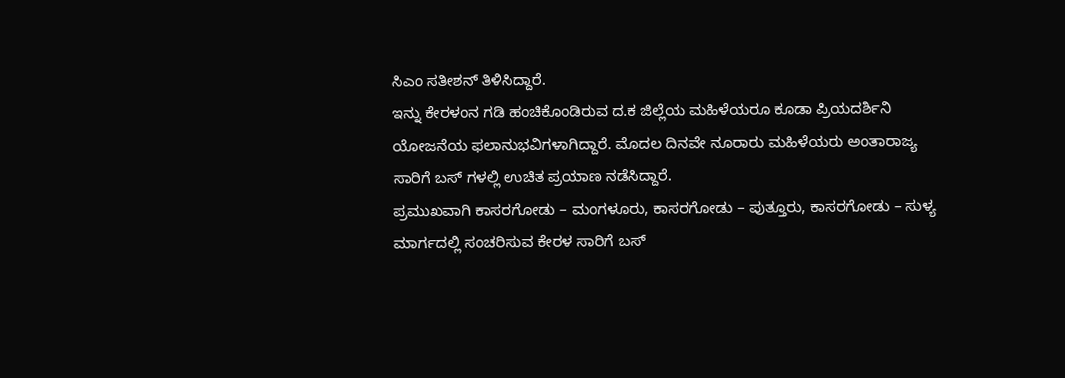ಸಿಎಂ ಸತೀಶನ್ ತಿಳಿಸಿದ್ದಾರೆ.
ಇನ್ನು ಕೇರಳಂನ ಗಡಿ ಹಂಚಿಕೊಂಡಿರುವ ದ.ಕ ಜಿಲ್ಲೆಯ ಮಹಿಳೆಯರೂ ಕೂಡಾ ಪ್ರಿಯದರ್ಶಿನಿ ಯೋಜನೆಯ ಫಲಾನುಭವಿಗಳಾಗಿದ್ದಾರೆ. ಮೊದಲ ದಿನವೇ ನೂರಾರು ಮಹಿಳೆಯರು ಅಂತಾರಾಜ್ಯ ಸಾರಿಗೆ ಬಸ್ ಗಳಲ್ಲಿ ಉಚಿತ ಪ್ರಯಾಣ ನಡೆಸಿದ್ದಾರೆ.
ಪ್ರಮುಖವಾಗಿ ಕಾಸರಗೋಡು – ಮಂಗಳೂರು, ಕಾಸರಗೋಡು – ಪುತ್ತೂರು, ಕಾಸರಗೋಡು – ಸುಳ್ಯ ಮಾರ್ಗದಲ್ಲಿ ಸಂಚರಿಸುವ ಕೇರಳ ಸಾರಿಗೆ ಬಸ್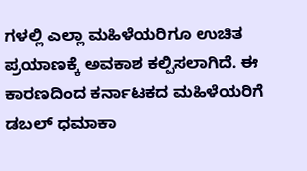ಗಳಲ್ಲಿ ಎಲ್ಲಾ ಮಹಿಳೆಯರಿಗೂ ಉಚಿತ ಪ್ರಯಾಣಕ್ಕೆ ಅವಕಾಶ ಕಲ್ಪಿಸಲಾಗಿದೆ. ಈ ಕಾರಣದಿಂದ ಕರ್ನಾಟಕದ ಮಹಿಳೆಯರಿಗೆ ಡಬಲ್ ಧಮಾಕಾ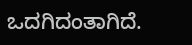ಒದಗಿದಂತಾಗಿದೆ.